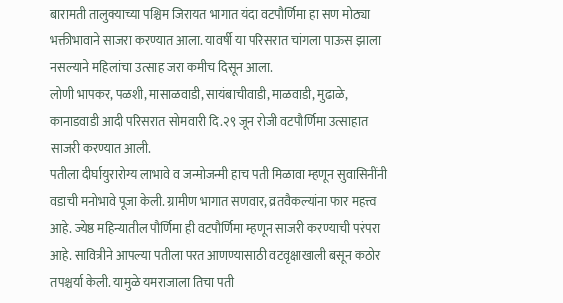बारामती तालुक्याच्या पश्चिम जिरायत भागात यंदा वटपौर्णिमा हा सण मोठ्या भक्तीभावाने साजरा करण्यात आला. यावर्षी या परिसरात चांगला पाऊस झाला नसल्याने महिलांचा उत्साह जरा कमीच दिसून आला.
लोणी भापकर, पळशी, मासाळवाडी, सायंबाचीवाडी, माळवाडी, मुढाळे, कानाडवाडी आदी परिसरात सोमवारी दि.२९ जून रोजी वटपौर्णिमा उत्साहात साजरी करण्यात आली.
पतीला दीर्घायुरारोग्य लाभावे व जन्मोजन्मी हाच पती मिळावा म्हणून सुवासिनींनी वडाची मनोभावे पूजा केली. ग्रामीण भागात सणवार, व्रतवैकल्यांना फार महत्त्व आहे. ज्येष्ठ महिन्यातील पौर्णिमा ही वटपौर्णिमा म्हणून साजरी करण्याची परंपरा आहे. सावित्रीने आपल्या पतीला परत आणण्यासाठी वटवृक्षाखाली बसून कठोर तपश्चर्या केली. यामुळे यमराजाला तिचा पती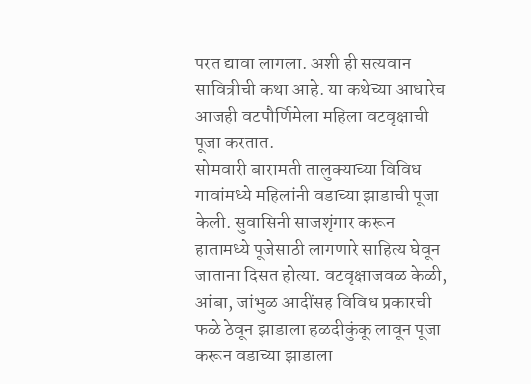परत द्यावा लागला. अशी ही सत्यवान सावित्रीची कथा आहे. या कथेच्या आधारेच आजही वटपौर्णिमेला महिला वटवृक्षाची पूजा करतात.
सोमवारी बारामती तालुक्याच्या विविध गावांमध्ये महिलांनी वडाच्या झाडाची पूजा केली. सुवासिनी साजशृंगार करून हातामध्ये पूजेसाठी लागणारे साहित्य घेवून जाताना दिसत होत्या. वटवृक्षाजवळ केळी, आंबा, जांभुळ आदींसह विविध प्रकारची फळे ठेवून झाडाला हळदीकुंकू लावून पूजा करून वडाच्या झाडाला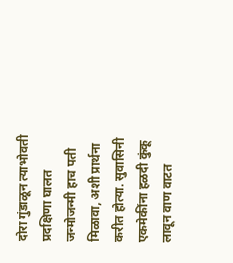दोरा गुंडाळून त्याभोवती प्रदक्षिणा घालत जन्मोजन्मी हाच पती मिळावा, अशी प्रार्थना करीत होत्या. सुवासिनी एकमेकींना हळदी कुंकू लावून वाण वाटत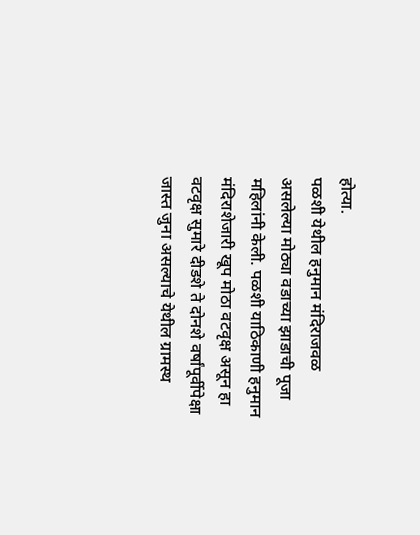होत्या.
पळशी येथील हनुमान मंदिराजवळ असलेल्या मोठ्या वडाच्या झाडाची पूजा महिलांनी केली. पळशी याठिकाणी हनुमान मंदिराशेजारी खूप मोठा वटवृक्ष असून हा वटवृक्ष सुमारे दीडशे ते दोनशे वर्षांपूर्वीपेक्षा जास्त जुना असल्याचे येथील ग्रामस्थ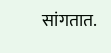सांगतात.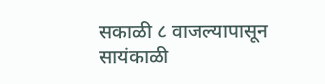सकाळी ८ वाजल्यापासून सायंकाळी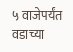५ वाजेपर्यंत वडाच्या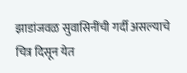झाडांजवळ सुवासिनींची गर्दी असल्याचे चित्र दिसून येत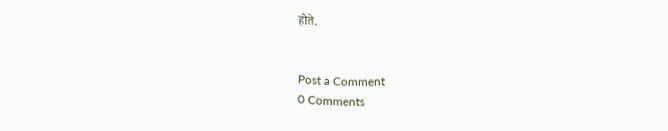होते.


Post a Comment
0 Comments